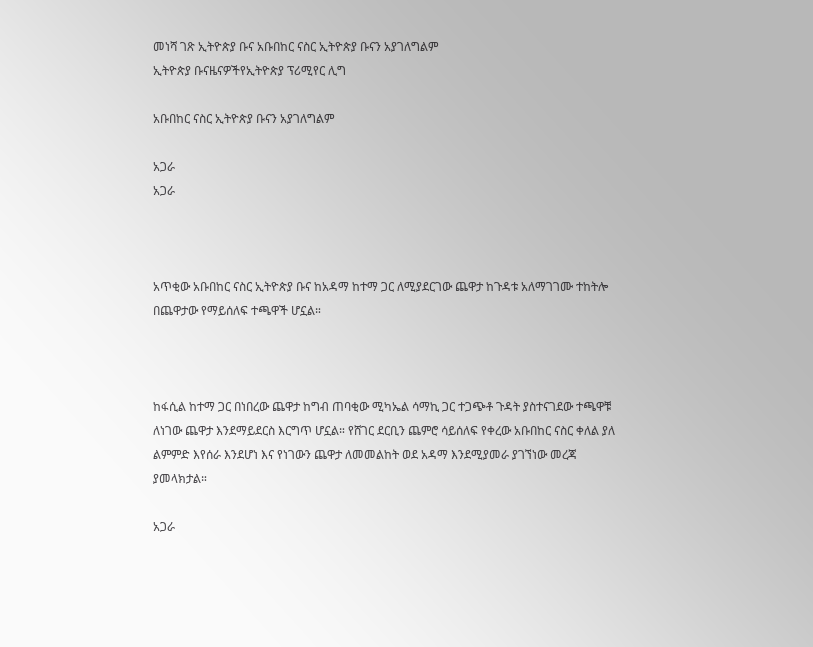መነሻ ገጽ ኢትዮጵያ ቡና አቡበከር ናስር ኢትዮጵያ ቡናን አያገለግልም
ኢትዮጵያ ቡናዜናዎችየኢትዮጵያ ፕሪሚየር ሊግ

አቡበከር ናስር ኢትዮጵያ ቡናን አያገለግልም

አጋራ
አጋራ



አጥቂው አቡበከር ናስር ኢትዮጵያ ቡና ከአዳማ ከተማ ጋር ለሚያደርገው ጨዋታ ከጉዳቱ አለማገገሙ ተከትሎ በጨዋታው የማይሰለፍ ተጫዋች ሆኗል።



ከፋሲል ከተማ ጋር በነበረው ጨዋታ ከግብ ጠባቂው ሚካኤል ሳማኪ ጋር ተጋጭቶ ጉዳት ያስተናገደው ተጫዋቹ ለነገው ጨዋታ እንደማይደርስ እርግጥ ሆኗል። የሸገር ደርቢን ጨምሮ ሳይሰለፍ የቀረው አቡበከር ናስር ቀለል ያለ ልምምድ እየሰራ እንደሆነ እና የነገውን ጨዋታ ለመመልከት ወደ አዳማ እንደሚያመራ ያገኘነው መረጃ ያመላክታል።

አጋራ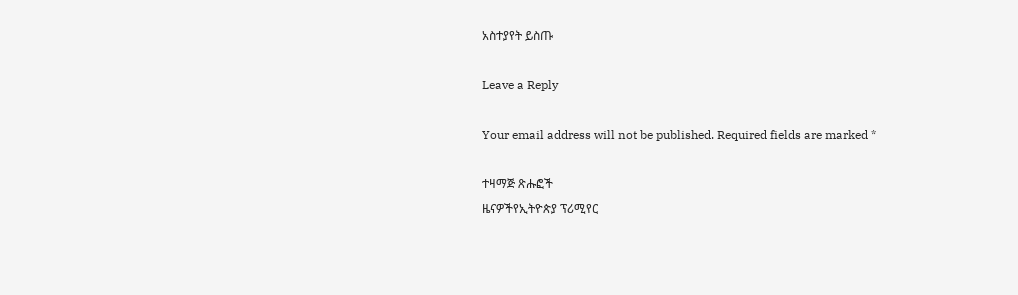አስተያየት ይስጡ

Leave a Reply

Your email address will not be published. Required fields are marked *

ተዛማጅ ጽሑፎች
ዜናዎችየኢትዮጵያ ፕሪሚየር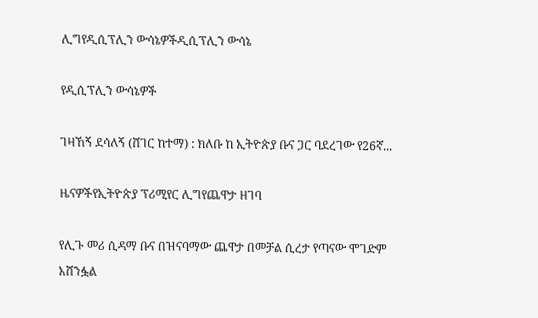ሊግየዲሲፕሊን ውሳኔዎችዲሲፕሊን ውሳኔ

የዲሲፕሊን ውሳኔዎች

ገዛኸኝ ደሳለኝ (ሸገር ከተማ) : ክለቡ ከ ኢትዮጵያ ቡና ጋር ባደረገው የ26ኛ...

ዜናዎችየኢትዮጵያ ፕሪሚየር ሊግየጨዋታ ዘገባ

የሊጉ መሪ ሲዳማ ቡና በዝናባማው ጨዋታ በመቻል ሲረታ የጣናው ሞገድም አሸንፏል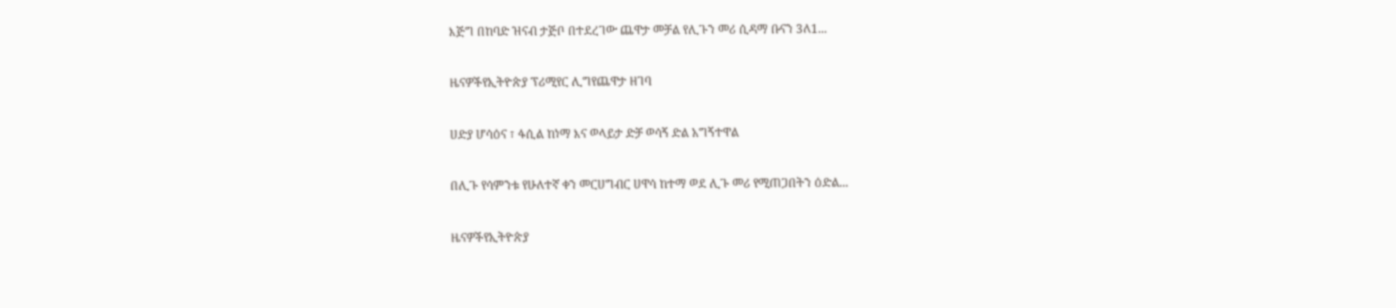እጅግ በከባድ ዝናብ ታጅቦ በተደረገው ጨዋታ መቻል የሊጉን መሪ ሲዳማ ቡናን 3ለ1...

ዜናዎችየኢትዮጵያ ፕሪሚየር ሊግየጨዋታ ዘገባ

ሀድያ ሆሳዕና ፣ ፋሲል ከነማ እና ወላይታ ድቻ ወሳኝ ድል አግኝተዋል

በሊጉ የሳምንቱ የሁለተኛ ቀን መርሀግብር ሀዋሳ ከተማ ወደ ሊጉ መሪ የሚጠጋበትን ዕድል...

ዜናዎችየኢትዮጵያ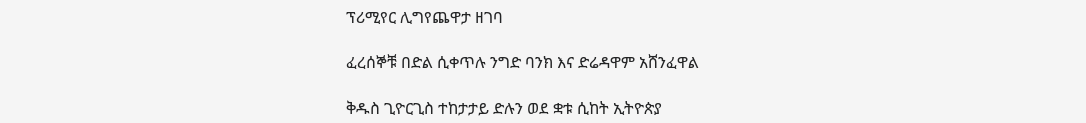ፕሪሚየር ሊግየጨዋታ ዘገባ

ፈረሰኞቹ በድል ሲቀጥሉ ንግድ ባንክ እና ድሬዳዋም አሸንፈዋል

ቅዱስ ጊዮርጊስ ተከታታይ ድሉን ወደ ቋቱ ሲከት ኢትዮጵያ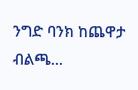ንግድ ባንክ ከጨዋታ ብልጫ...